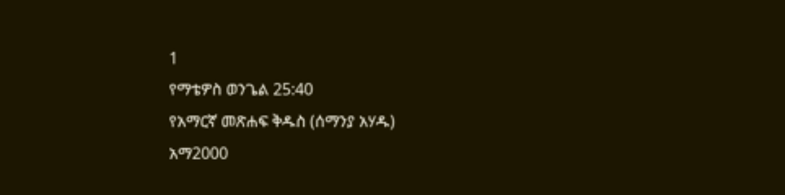1
የማቴዎስ ወንጌል 25:40
የአማርኛ መጽሐፍ ቅዱስ (ሰማንያ አሃዱ)
አማ2000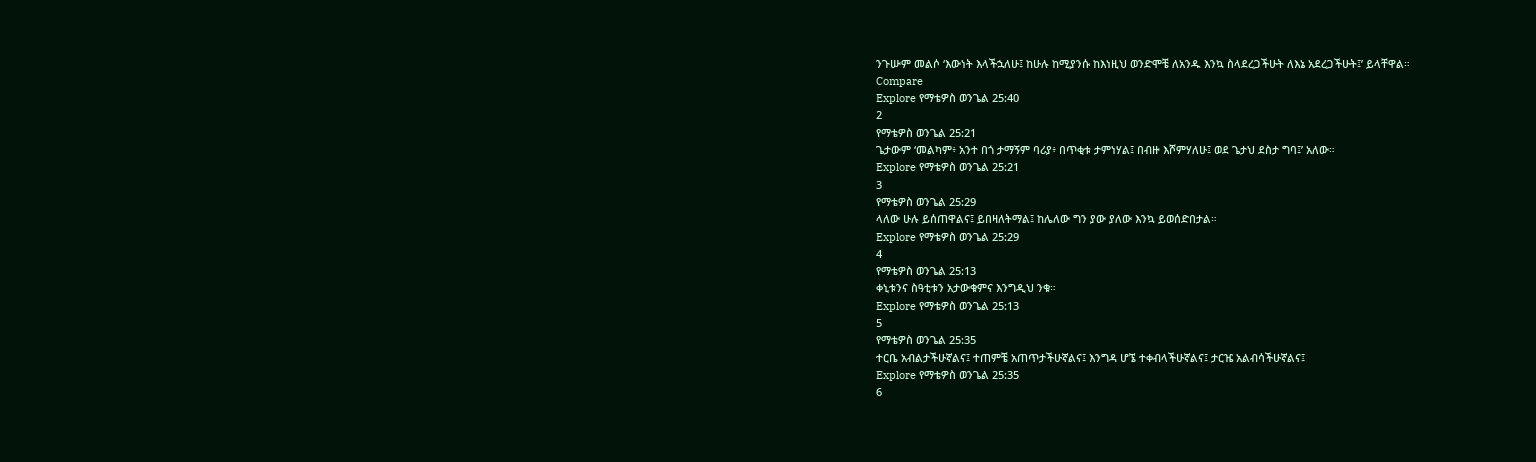ንጉሡም መልሶ ‘እውነት እላችኋለሁ፤ ከሁሉ ከሚያንሱ ከእነዚህ ወንድሞቼ ለአንዱ እንኳ ስላደረጋችሁት ለእኔ አደረጋችሁት፤’ ይላቸዋል።
Compare
Explore የማቴዎስ ወንጌል 25:40
2
የማቴዎስ ወንጌል 25:21
ጌታውም ‘መልካም፥ አንተ በጎ ታማኝም ባሪያ፥ በጥቂቱ ታምነሃል፤ በብዙ እሾምሃለሁ፤ ወደ ጌታህ ደስታ ግባ፤’ አለው።
Explore የማቴዎስ ወንጌል 25:21
3
የማቴዎስ ወንጌል 25:29
ላለው ሁሉ ይሰጠዋልና፤ ይበዛለትማል፤ ከሌለው ግን ያው ያለው እንኳ ይወሰድበታል።
Explore የማቴዎስ ወንጌል 25:29
4
የማቴዎስ ወንጌል 25:13
ቀኒቱንና ስዓቲቱን አታውቁምና እንግዲህ ንቁ።
Explore የማቴዎስ ወንጌል 25:13
5
የማቴዎስ ወንጌል 25:35
ተርቤ አብልታችሁኛልና፤ ተጠምቼ አጠጥታችሁኛልና፤ እንግዳ ሆኜ ተቀብላችሁኛልና፤ ታርዤ አልብሳችሁኛልና፤
Explore የማቴዎስ ወንጌል 25:35
6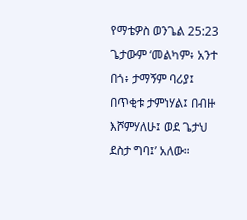የማቴዎስ ወንጌል 25:23
ጌታውም ‘መልካም፥ አንተ በጎ፥ ታማኝም ባሪያ፤ በጥቂቱ ታምነሃል፤ በብዙ እሾምሃለሁ፤ ወደ ጌታህ ደስታ ግባ፤’ አለው።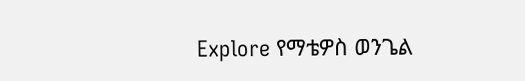Explore የማቴዎስ ወንጌል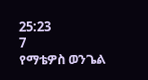25:23
7
የማቴዎስ ወንጌል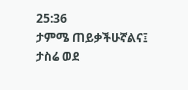25:36
ታምሜ ጠይቃችሁኛልና፤ ታስሬ ወደ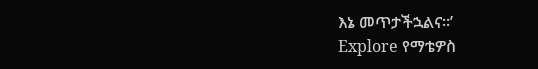እኔ መጥታችኋልና።’
Explore የማቴዎስ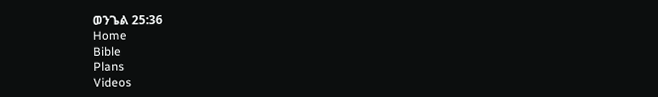ወንጌል 25:36
Home
Bible
Plans
Videos